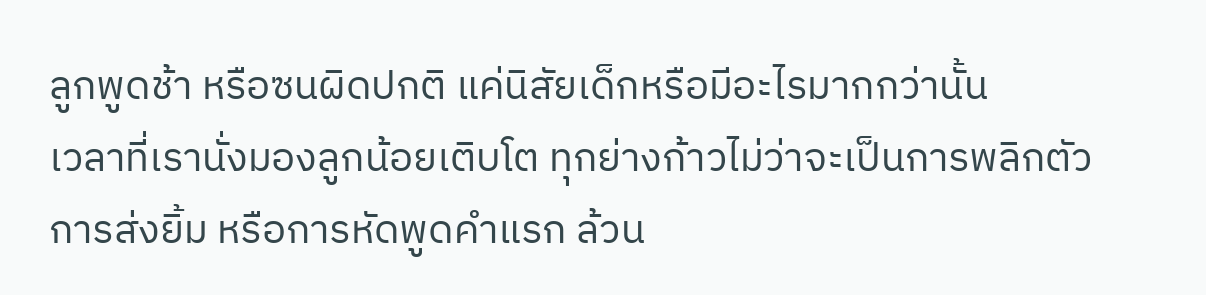ลูกพูดช้า หรือซนผิดปกติ แค่นิสัยเด็กหรือมีอะไรมากกว่านั้น
เวลาที่เรานั่งมองลูกน้อยเติบโต ทุกย่างก้าวไม่ว่าจะเป็นการพลิกตัว การส่งยิ้ม หรือการหัดพูดคำแรก ล้วน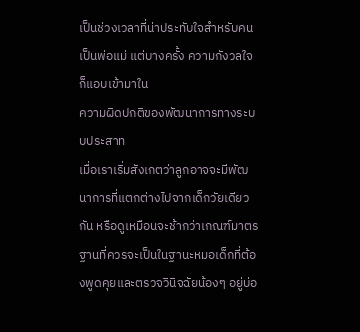เป็นช่วงเวลาที่น่าประทับใจสำหรับคนเป็นพ่อแม่ แต่บางครั้ง ความกังวลใจก็แอบเข้ามาใน
ความผิดปกติของพัฒนาการทางระบบประสาท
เมื่อเราเริ่มสังเกตว่าลูกอาจจะมีพัฒนาการที่แตกต่างไปจากเด็กวัยเดียวกัน หรือดูเหมือนจะช้ากว่าเกณฑ์มาตรฐานที่ควรจะเป็นในฐานะหมอเด็กที่ต้องพูดคุยและตรวจวินิจฉัยน้องๆ อยู่บ่อ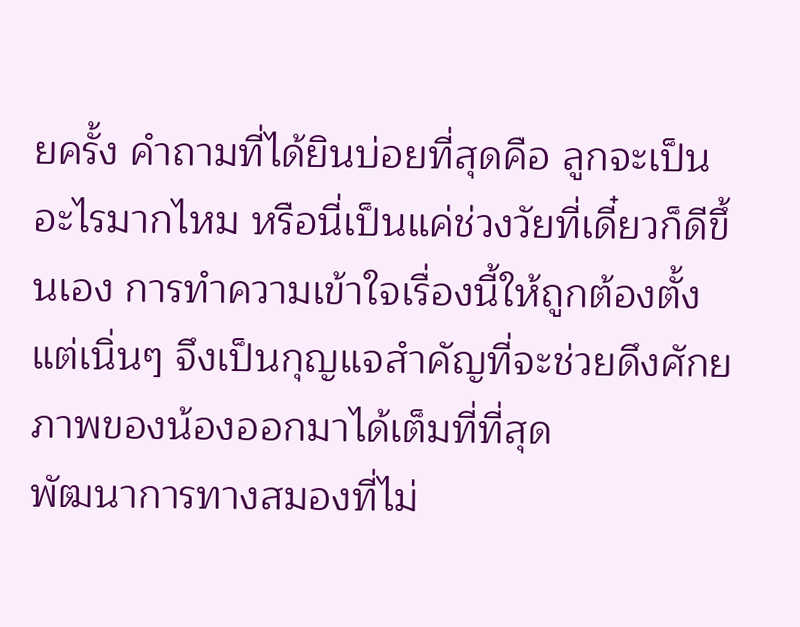ยครั้ง คำถามที่ได้ยินบ่อยที่สุดคือ ลูกจะเป็นอะไรมากไหม หรือนี่เป็นแค่ช่วงวัยที่เดี๋ยวก็ดีขึ้นเอง การทำความเข้าใจเรื่องนี้ให้ถูกต้องตั้งแต่เนิ่นๆ จึงเป็นกุญแจสำคัญที่จะช่วยดึงศักยภาพของน้องออกมาได้เต็มที่ที่สุด
พัฒนาการทางสมองที่ไม่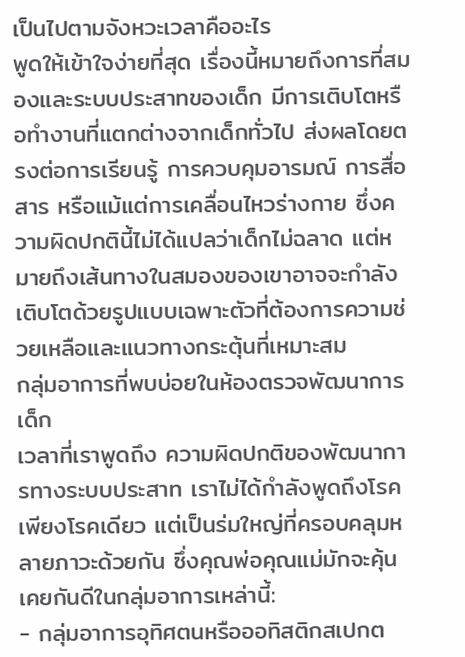เป็นไปตามจังหวะเวลาคืออะไร
พูดให้เข้าใจง่ายที่สุด เรื่องนี้หมายถึงการที่สมองและระบบประสาทของเด็ก มีการเติบโตหรือทำงานที่แตกต่างจากเด็กทั่วไป ส่งผลโดยตรงต่อการเรียนรู้ การควบคุมอารมณ์ การสื่อสาร หรือแม้แต่การเคลื่อนไหวร่างกาย ซึ่งความผิดปกตินี้ไม่ได้แปลว่าเด็กไม่ฉลาด แต่หมายถึงเส้นทางในสมองของเขาอาจจะกำลังเติบโตด้วยรูปแบบเฉพาะตัวที่ต้องการความช่วยเหลือและแนวทางกระตุ้นที่เหมาะสม
กลุ่มอาการที่พบบ่อยในห้องตรวจพัฒนาการเด็ก
เวลาที่เราพูดถึง ความผิดปกติของพัฒนาการทางระบบประสาท เราไม่ได้กำลังพูดถึงโรคเพียงโรคเดียว แต่เป็นร่มใหญ่ที่ครอบคลุมหลายภาวะด้วยกัน ซึ่งคุณพ่อคุณแม่มักจะคุ้นเคยกันดีในกลุ่มอาการเหล่านี้:
- กลุ่มอาการอุทิศตนหรือออทิสติกสเปกต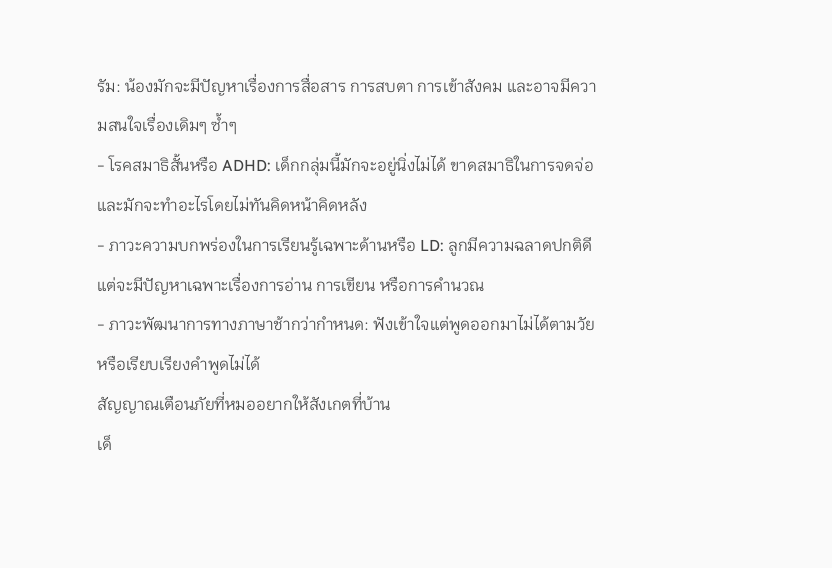รัม: น้องมักจะมีปัญหาเรื่องการสื่อสาร การสบตา การเข้าสังคม และอาจมีความสนใจเรื่องเดิมๆ ซ้ำๆ
- โรคสมาธิสั้นหรือ ADHD: เด็กกลุ่มนี้มักจะอยู่นิ่งไม่ได้ ขาดสมาธิในการจดจ่อ และมักจะทำอะไรโดยไม่ทันคิดหน้าคิดหลัง
- ภาวะความบกพร่องในการเรียนรู้เฉพาะด้านหรือ LD: ลูกมีความฉลาดปกติดี แต่จะมีปัญหาเฉพาะเรื่องการอ่าน การเขียน หรือการคำนวณ
- ภาวะพัฒนาการทางภาษาช้ากว่ากำหนด: ฟังเข้าใจแต่พูดออกมาไม่ได้ตามวัย หรือเรียบเรียงคำพูดไม่ได้
สัญญาณเตือนภัยที่หมออยากให้สังเกตที่บ้าน
เด็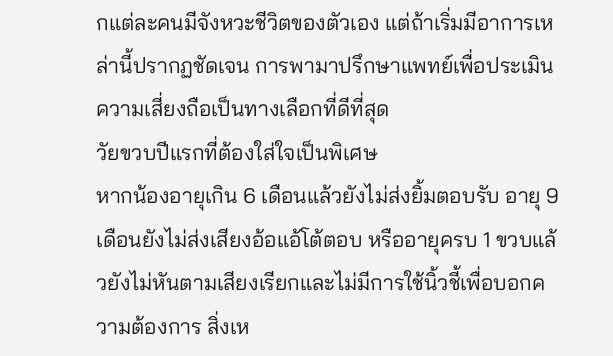กแต่ละคนมีจังหวะชีวิตของตัวเอง แต่ถ้าเริ่มมีอาการเหล่านี้ปรากฏชัดเจน การพามาปรึกษาแพทย์เพื่อประเมินความเสี่ยงถือเป็นทางเลือกที่ดีที่สุด
วัยขวบปีแรกที่ต้องใส่ใจเป็นพิเศษ
หากน้องอายุเกิน 6 เดือนแล้วยังไม่ส่งยิ้มตอบรับ อายุ 9 เดือนยังไม่ส่งเสียงอ้อแอ้โต้ตอบ หรืออายุครบ 1 ขวบแล้วยังไม่หันตามเสียงเรียกและไม่มีการใช้นิ้วชี้เพื่อบอกความต้องการ สิ่งเห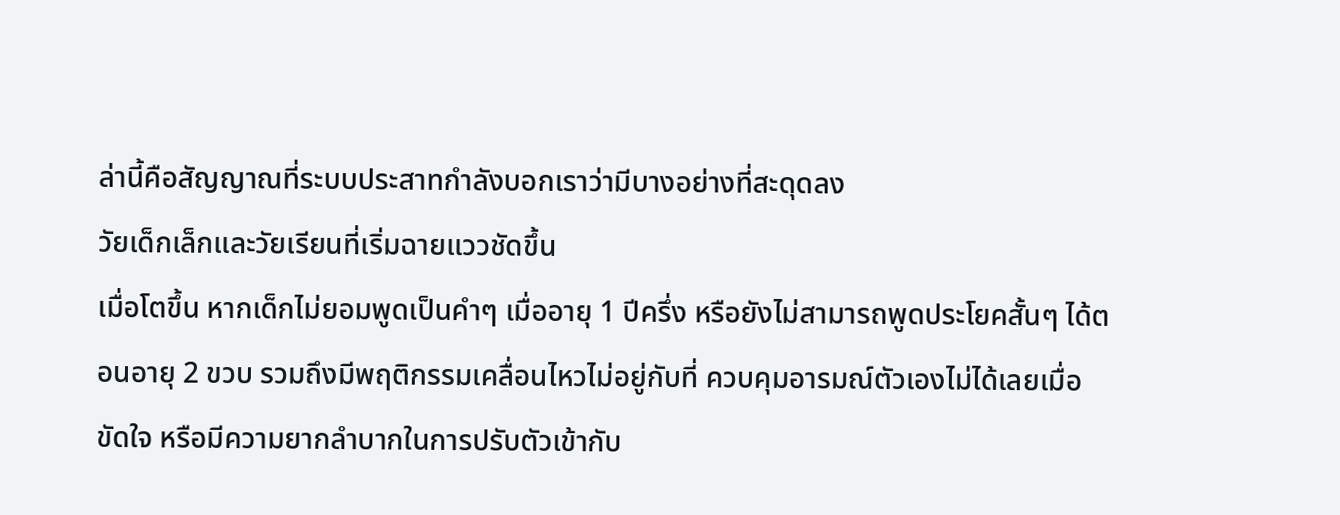ล่านี้คือสัญญาณที่ระบบประสาทกำลังบอกเราว่ามีบางอย่างที่สะดุดลง
วัยเด็กเล็กและวัยเรียนที่เริ่มฉายแววชัดขึ้น
เมื่อโตขึ้น หากเด็กไม่ยอมพูดเป็นคำๆ เมื่ออายุ 1 ปีครึ่ง หรือยังไม่สามารถพูดประโยคสั้นๆ ได้ตอนอายุ 2 ขวบ รวมถึงมีพฤติกรรมเคลื่อนไหวไม่อยู่กับที่ ควบคุมอารมณ์ตัวเองไม่ได้เลยเมื่อขัดใจ หรือมีความยากลำบากในการปรับตัวเข้ากับ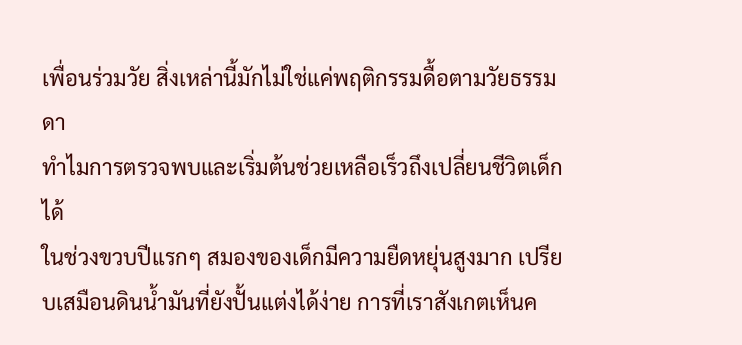เพื่อนร่วมวัย สิ่งเหล่านี้มักไม่ใช่แค่พฤติกรรมดื้อตามวัยธรรมดา
ทำไมการตรวจพบและเริ่มต้นช่วยเหลือเร็วถึงเปลี่ยนชีวิตเด็กได้
ในช่วงขวบปีแรกๆ สมองของเด็กมีความยืดหยุ่นสูงมาก เปรียบเสมือนดินน้ำมันที่ยังปั้นแต่งได้ง่าย การที่เราสังเกตเห็นค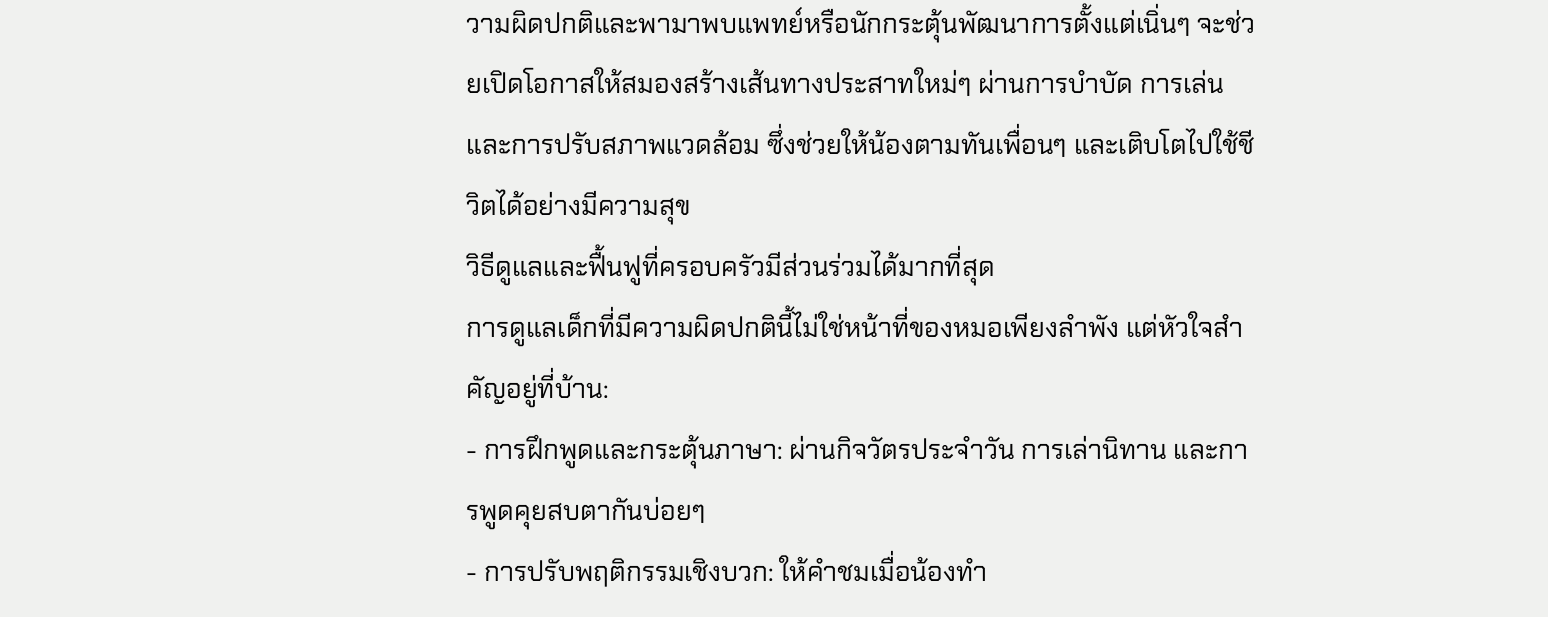วามผิดปกติและพามาพบแพทย์หรือนักกระตุ้นพัฒนาการตั้งแต่เนิ่นๆ จะช่วยเปิดโอกาสให้สมองสร้างเส้นทางประสาทใหม่ๆ ผ่านการบำบัด การเล่น และการปรับสภาพแวดล้อม ซึ่งช่วยให้น้องตามทันเพื่อนๆ และเติบโตไปใช้ชีวิตได้อย่างมีความสุข
วิธีดูแลและฟื้นฟูที่ครอบครัวมีส่วนร่วมได้มากที่สุด
การดูแลเด็กที่มีความผิดปกตินี้ไม่ใช่หน้าที่ของหมอเพียงลำพัง แต่หัวใจสำคัญอยู่ที่บ้าน:
- การฝึกพูดและกระตุ้นภาษา: ผ่านกิจวัตรประจำวัน การเล่านิทาน และการพูดคุยสบตากันบ่อยๆ
- การปรับพฤติกรรมเชิงบวก: ให้คำชมเมื่อน้องทำ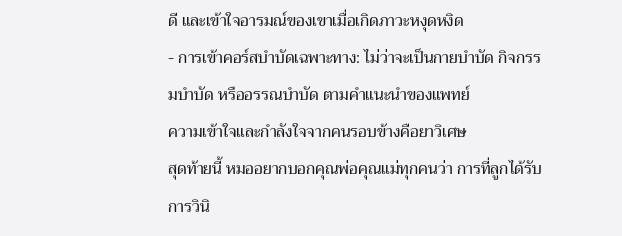ดี และเข้าใจอารมณ์ของเขาเมื่อเกิดภาวะหงุดหงิด
- การเข้าคอร์สบำบัดเฉพาะทาง: ไม่ว่าจะเป็นกายบำบัด กิจกรรมบำบัด หรืออรรณบำบัด ตามคำแนะนำของแพทย์
ความเข้าใจและกำลังใจจากคนรอบข้างคือยาวิเศษ
สุดท้ายนี้ หมออยากบอกคุณพ่อคุณแม่ทุกคนว่า การที่ลูกได้รับการวินิ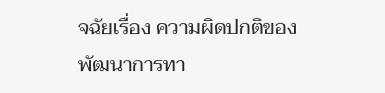จฉัยเรื่อง ความผิดปกติของพัฒนาการทา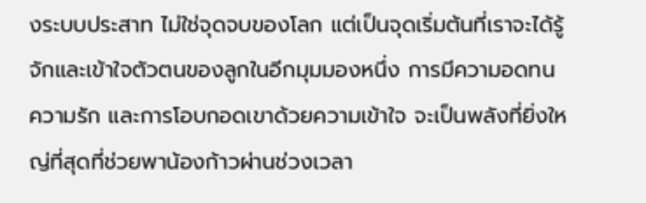งระบบประสาท ไม่ใช่จุดจบของโลก แต่เป็นจุดเริ่มต้นที่เราจะได้รู้จักและเข้าใจตัวตนของลูกในอีกมุมมองหนึ่ง การมีความอดทน ความรัก และการโอบกอดเขาด้วยความเข้าใจ จะเป็นพลังที่ยิ่งใหญ่ที่สุดที่ช่วยพาน้องก้าวผ่านช่วงเวลา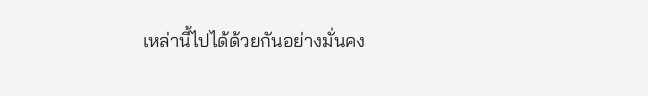เหล่านี้ไปได้ด้วยกันอย่างมั่นคง